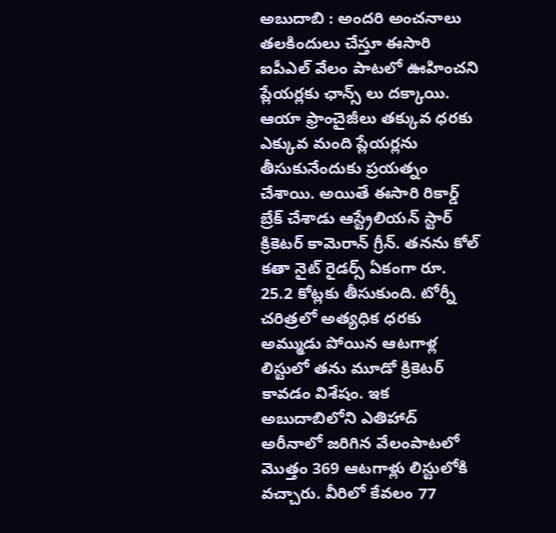అబుదాబి : అందరి అంచనాలు తలకిందులు చేస్తూ ఈసారి ఐపీఎల్ వేలం పాటలో ఊహించని ప్లేయర్లకు ఛాన్స్ లు దక్కాయి. ఆయా ఫ్రాంచైజీలు తక్కువ ధరకు ఎక్కువ మంది ప్లేయర్లను తీసుకునేందుకు ప్రయత్నం చేశాయి. అయితే ఈసారి రికార్డ్ బ్రేక్ చేశాడు ఆస్ట్రేలియన్ స్టార్ క్రికెటర్ కామెరాన్ గ్రీన్. తనను కోల్ కతా నైట్ రైడర్స్ ఏకంగా రూ. 25.2 కోట్లకు తీసుకుంది. టోర్నీ చరిత్రలో అత్యధిక ధరకు అమ్ముడు పోయిన ఆటగాళ్ల లిస్టులో తను మూడో క్రికెటర్ కావడం విశేషం. ఇక అబుదాబిలోని ఎతిహాద్ అరీనాలో జరిగిన వేలంపాటలో మొత్తం 369 ఆటగాళ్లు లిస్టులోకి వచ్చారు. వీరిలో కేవలం 77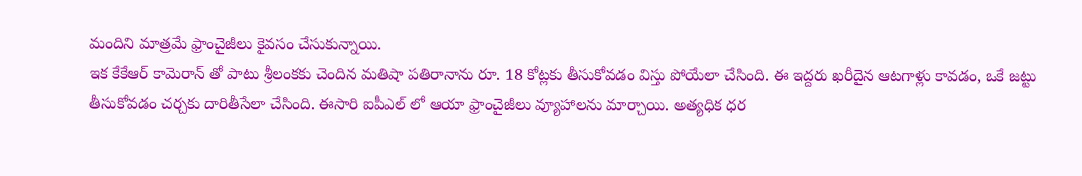మందిని మాత్రమే ఫ్రాంచైజీలు కైవసం చేసుకున్నాయి.
ఇక కేకేఆర్ కామెరాన్ తో పాటు శ్రీలంకకు చెందిన మతిషా పతిరానాను రూ. 18 కోట్లకు తీసుకోవడం విస్తు పోయేలా చేసింది. ఈ ఇద్దరు ఖరీదైన ఆటగాళ్లు కావడం, ఒకే జట్టు తీసుకోవడం చర్చకు దారితీసేలా చేసింది. ఈసారి ఐపీఎల్ లో ఆయా ఫ్రాంచైజీలు వ్యూహాలను మార్చాయి. అత్యధిక ధర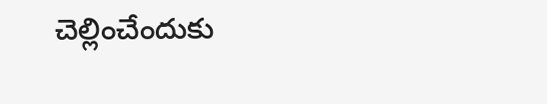చెల్లించేందుకు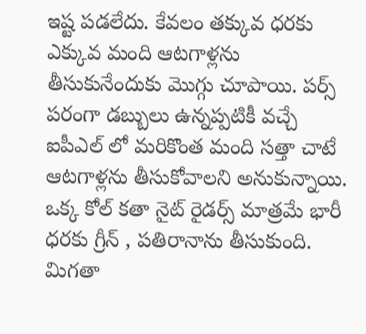ఇష్ట పడలేదు. కేవలం తక్కువ ధరకు ఎక్కువ మంది ఆటగాళ్లను తీసుకునేందుకు మొగ్గు చూపాయి. పర్స్ పరంగా డబ్బులు ఉన్నప్పటికీ వచ్చే ఐపీఎల్ లో మరికొంత మంది సత్తా చాటే ఆటగాళ్లను తీసుకోవాలని అనుకున్నాయి. ఒక్క కోల్ కతా నైట్ రైడర్స్ మాత్రమే భారీ ధరకు గ్రీన్ , పతిరానాను తీసుకుంది. మిగతా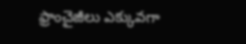ఫ్రాంచైజీలు ఎక్కువగా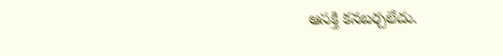ఆసక్తి కనబర్చలేదు.